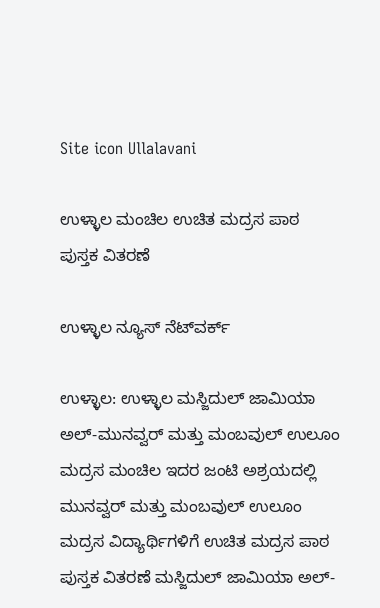Site icon Ullalavani

ಉಳ್ಳಾಲ ಮಂಚಿಲ ಉಚಿತ ಮದ್ರಸ ಪಾಠ ಪುಸ್ತಕ ವಿತರಣೆ

ಉಳ್ಳಾಲ ನ್ಯೂಸ್ ನೆಟ್‍ವರ್ಕ್

ಉಳ್ಳಾಲ: ಉಳ್ಳಾಲ ಮಸ್ಜಿದುಲ್ ಜಾಮಿಯಾ ಅಲ್-ಮುನವ್ವರ್ ಮತ್ತು ಮಂಬವುಲ್ ಉಲೂಂ ಮದ್ರಸ ಮಂಚಿಲ ಇದರ ಜಂಟಿ ಅಶ್ರಯದಲ್ಲಿ ಮುನವ್ವರ್ ಮತ್ತು ಮಂಬವುಲ್ ಉಲೂಂ ಮದ್ರಸ ವಿದ್ಯಾರ್ಥಿಗಳಿಗೆ ಉಚಿತ ಮದ್ರಸ ಪಾಠ ಪುಸ್ತಕ ವಿತರಣೆ ಮಸ್ಜಿದುಲ್ ಜಾಮಿಯಾ ಅಲ್-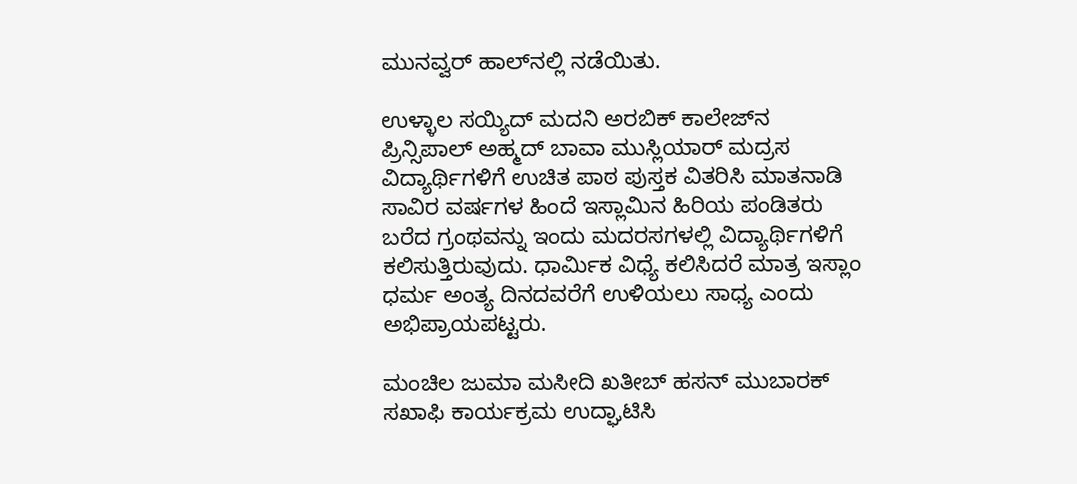ಮುನವ್ವರ್ ಹಾಲ್‍ನಲ್ಲಿ ನಡೆಯಿತು.

ಉಳ್ಳಾಲ ಸಯ್ಯಿದ್ ಮದನಿ ಅರಬಿಕ್ ಕಾಲೇಜ್‍ನ ಪ್ರಿನ್ಸಿಪಾಲ್ ಅಹ್ಮದ್ ಬಾವಾ ಮುಸ್ಲಿಯಾರ್ ಮದ್ರಸ ವಿದ್ಯಾರ್ಥಿಗಳಿಗೆ ಉಚಿತ ಪಾಠ ಪುಸ್ತಕ ವಿತರಿಸಿ ಮಾತನಾಡಿ ಸಾವಿರ ವರ್ಷಗಳ ಹಿಂದೆ ಇಸ್ಲಾಮಿನ ಹಿರಿಯ ಪಂಡಿತರು ಬರೆದ ಗ್ರಂಥವನ್ನು ಇಂದು ಮದರಸಗಳಲ್ಲಿ ವಿದ್ಯಾರ್ಥಿಗಳಿಗೆ ಕಲಿಸುತ್ತಿರುವುದು. ಧಾರ್ಮಿಕ ವಿಧ್ಯೆ ಕಲಿಸಿದರೆ ಮಾತ್ರ ಇಸ್ಲಾಂ ಧರ್ಮ ಅಂತ್ಯ ದಿನದವರೆಗೆ ಉಳಿಯಲು ಸಾಧ್ಯ ಎಂದು ಅಭಿಪ್ರಾಯಪಟ್ಟರು.

ಮಂಚಿಲ ಜುಮಾ ಮಸೀದಿ ಖತೀಬ್ ಹಸನ್ ಮುಬಾರಕ್ ಸಖಾಫಿ ಕಾರ್ಯಕ್ರಮ ಉದ್ಘಾಟಿಸಿ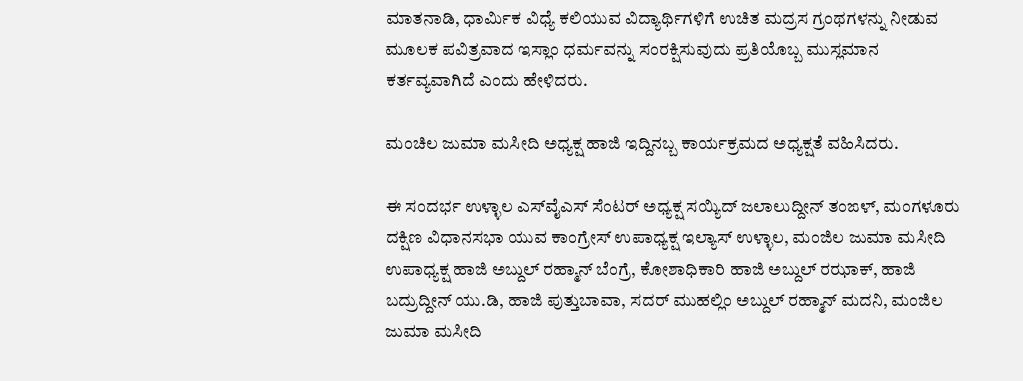ಮಾತನಾಡಿ, ಧಾರ್ಮಿಕ ವಿಧ್ಯೆ ಕಲಿಯುವ ವಿದ್ಯಾರ್ಥಿಗಳಿಗೆ ಉಚಿತ ಮದ್ರಸ ಗ್ರಂಥಗಳನ್ನು ನೀಡುವ ಮೂಲಕ ಪವಿತ್ರವಾದ ಇಸ್ಲಾಂ ಧರ್ಮವನ್ನು ಸಂರಕ್ಷಿಸುವುದು ಪ್ರತಿಯೊಬ್ಬ ಮುಸ್ಲಮಾನ ಕರ್ತವ್ಯವಾಗಿದೆ ಎಂದು ಹೇಳಿದರು.

ಮಂಚಿಲ ಜುಮಾ ಮಸೀದಿ ಅಧ್ಯಕ್ಷ ಹಾಜಿ ಇದ್ದಿನಬ್ಬ ಕಾರ್ಯಕ್ರಮದ ಅಧ್ಯಕ್ಷತೆ ವಹಿಸಿದರು.

ಈ ಸಂದರ್ಭ ಉಳ್ಳಾಲ ಎಸ್‍ವೈಎಸ್ ಸೆಂಟರ್ ಅಧ್ಯಕ್ಷ ಸಯ್ಯಿದ್ ಜಲಾಲುದ್ದೀನ್ ತಂಙಳ್, ಮಂಗಳೂರು ದಕ್ಷಿಣ ವಿಧಾನಸಭಾ ಯುವ ಕಾಂಗ್ರೇಸ್ ಉಪಾಧ್ಯಕ್ಷ ಇಲ್ಯಾಸ್ ಉಳ್ಳಾಲ, ಮಂಜಿಲ ಜುಮಾ ಮಸೀದಿ ಉಪಾಧ್ಯಕ್ಷ ಹಾಜಿ ಅಬ್ದುಲ್ ರಹ್ಮಾನ್ ಬೆಂಗ್ರೆ, ಕೋಶಾಧಿಕಾರಿ ಹಾಜಿ ಅಬ್ದುಲ್ ರಝಾಕ್, ಹಾಜಿ ಬದ್ರುದ್ದೀನ್ ಯು.ಡಿ, ಹಾಜಿ ಪುತ್ತುಬಾವಾ, ಸದರ್ ಮುಹಲ್ಲಿಂ ಅಬ್ದುಲ್ ರಹ್ಮಾನ್ ಮದನಿ, ಮಂಜಿಲ ಜುಮಾ ಮಸೀದಿ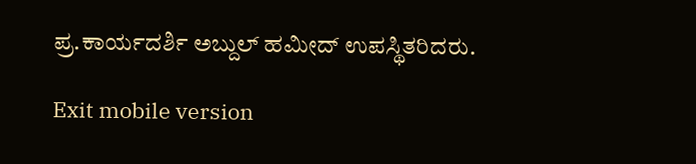ಪ್ರ.ಕಾರ್ಯದರ್ಶಿ ಅಬ್ದುಲ್ ಹಮೀದ್ ಉಪಸ್ಥಿತರಿದರು.

Exit mobile version